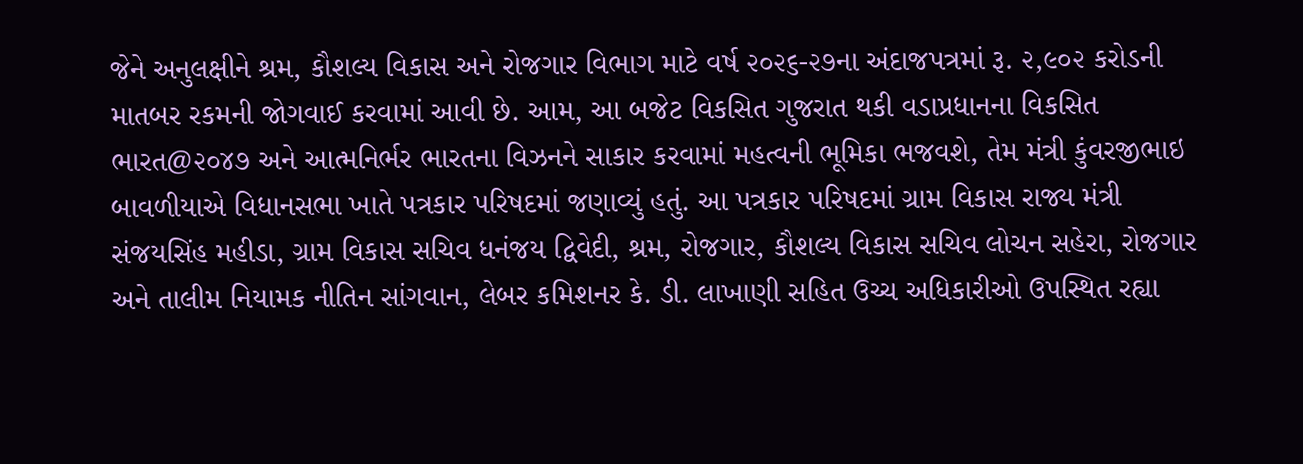જેને અનુલક્ષીને શ્રમ, કૌશલ્ય વિકાસ અને રોજગાર વિભાગ માટે વર્ષ ૨૦૨૬-૨૭ના અંદાજપત્રમાં રૂ. ૨,૯૦૨ કરોડની માતબર રકમની જોગવાઈ કરવામાં આવી છે. આમ, આ બજેટ વિકસિત ગુજરાત થકી વડાપ્રધાનના વિકસિત ભારત@૨૦૪૭ અને આત્મનિર્ભર ભારતના વિઝનને સાકાર કરવામાં મહત્વની ભૂમિકા ભજવશે, તેમ મંત્રી કુંવરજીભાઇ બાવળીયાએ વિધાનસભા ખાતે પત્રકાર પરિષદમાં જણાવ્યું હતું. આ પત્રકાર પરિષદમાં ગ્રામ વિકાસ રાજ્ય મંત્રી સંજયસિંહ મહીડા, ગ્રામ વિકાસ સચિવ ધનંજય દ્વિવેદી, શ્રમ, રોજગાર, કૌશલ્ય વિકાસ સચિવ લોચન સહેરા, રોજગાર અને તાલીમ નિયામક નીતિન સાંગવાન, લેબર કમિશનર કે. ડી. લાખાણી સહિત ઉચ્ચ અધિકારીઓ ઉપસ્થિત રહ્યા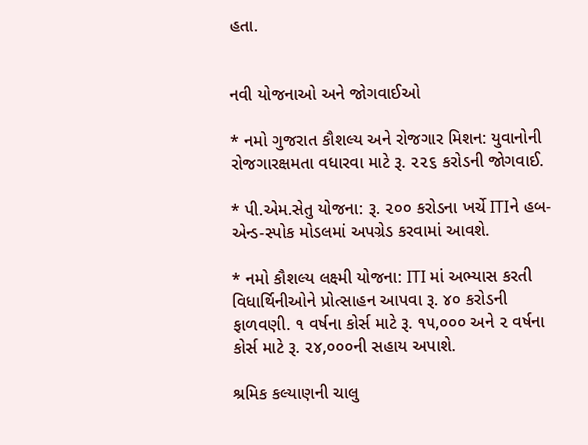હતા.


નવી યોજનાઓ અને જોગવાઈઓ

* નમો ગુજરાત કૌશલ્ય અને રોજગાર મિશન: યુવાનોની રોજગારક્ષમતા વધારવા માટે રૂ. ૨૨૬ કરોડની જોગવાઈ.

* પી.એમ.સેતુ યોજના: રૂ. ૨૦૦ કરોડના ખર્ચે ITIને હબ-એન્ડ-સ્પોક મોડલમાં અપગ્રેડ કરવામાં આવશે.

* નમો કૌશલ્ય લક્ષ્મી યોજના: ITI માં અભ્યાસ કરતી વિધાર્થિનીઓને પ્રોત્સાહન આપવા રૂ. ૪૦ કરોડની ફાળવણી. ૧ વર્ષના કોર્સ માટે રૂ. ૧૫,૦૦૦ અને ૨ વર્ષના કોર્સ માટે રૂ. ૨૪,૦૦૦ની સહાય અપાશે.

શ્રમિક કલ્યાણની ચાલુ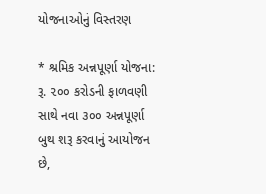યોજનાઓનું વિસ્તરણ

* શ્રમિક અન્નપૂર્ણા યોજના: રૂ. ૨૦૦ કરોડની ફાળવણી સાથે નવા ૩૦૦ અન્નપૂર્ણા બુથ શરૂ કરવાનું આયોજન છે,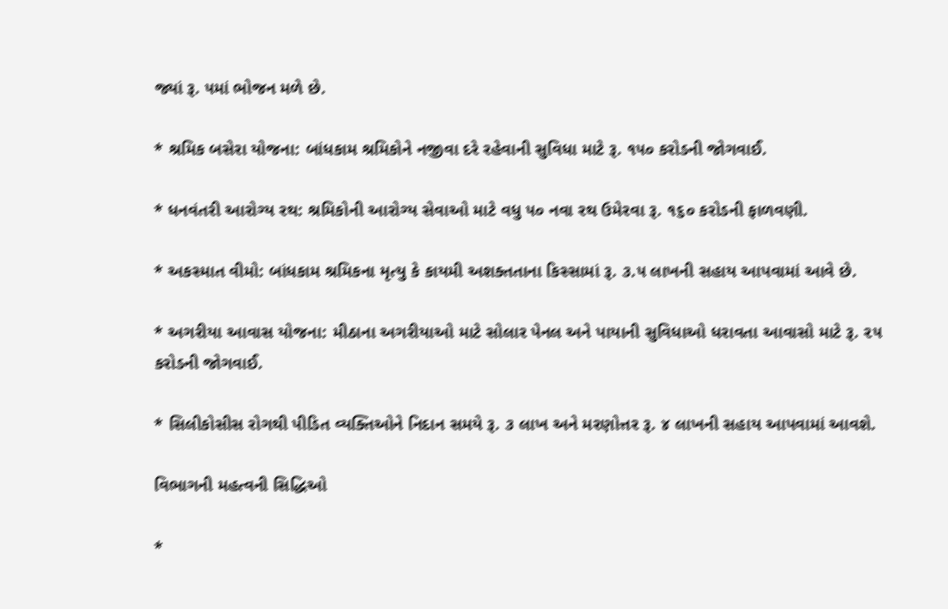જ્યાં રૂ. ૫માં ભોજન મળે છે.

* શ્રમિક બસેરા યોજના: બાંધકામ શ્રમિકોને નજીવા દરે રહેવાની સુવિધા માટે રૂ. ૧૫૦ કરોડની જોગવાઈ.

* ધનવંતરી આરોગ્ય રથ: શ્રમિકોની આરોગ્ય સેવાઓ માટે વધુ ૫૦ નવા રથ ઉમેરવા રૂ. ૧૬૦ કરોડની ફાળવણી.

* અકસ્માત વીમો: બાંધકામ શ્રમિકના મૃત્યુ કે કાયમી અશક્તતાના કિસ્સામાં રૂ. ૩.૫ લાખની સહાય આપવામાં આવે છે.

* અગરીયા આવાસ યોજના: મીઠાના અગરીયાઓ માટે સોલાર પેનલ અને પાયાની સુવિધાઓ ધરાવતા આવાસો માટે રૂ. ૨૫ કરોડની જોગવાઈ.

* સિલીકોસીસ રોગથી પીડિત વ્યક્તિઓને નિદાન સમયે રૂ. ૩ લાખ અને મરણોત્તર રૂ. ૪ લાખની સહાય આપવામાં આવશે.

વિભાગની મહત્વની સિદ્ધિઓ

*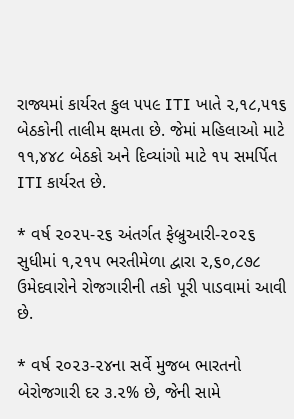રાજ્યમાં કાર્યરત કુલ ૫૫૯ ITI ખાતે ૨,૧૮,૫૧૬ બેઠકોની તાલીમ ક્ષમતા છે. જેમાં મહિલાઓ માટે ૧૧,૪૪૮ બેઠકો અને દિવ્યાંગો માટે ૧૫ સમર્પિત ITI કાર્યરત છે.

* વર્ષ ૨૦૨૫-૨૬ અંતર્ગત ફેબ્રુઆરી-૨૦૨૬ સુધીમાં ૧,૨૧૫ ભરતીમેળા દ્વારા ૨,૬૦,૮૭૮ ઉમેદવારોને રોજગારીની તકો પૂરી પાડવામાં આવી છે.

* વર્ષ ૨૦૨૩-૨૪ના સર્વે મુજબ ભારતનો બેરોજગારી દર ૩.૨% છે, જેની સામે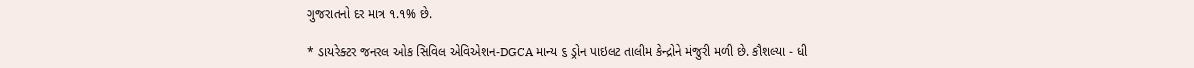ગુજરાતનો દર માત્ર ૧.૧% છે.

* ડાયરેક્ટર જનરલ ઓક સિવિલ એવિએશન-DGCA માન્ય ૬ ડ્રોન પાઇલટ તાલીમ કેન્દ્રોને મંજુરી મળી છે. કૌશલ્યા - ધી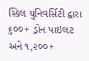સ્કિલ યુનિવર્સિટી દ્વારા ૬૦૦+ ડ્રોન પાઇલટ અને ૧,૨૦૦+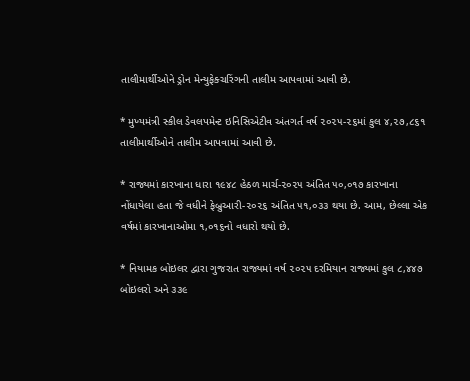તાલીમાર્થીઓને ડ્રોન મેન્યુફેક્ચરિંગની તાલીમ આપવામાં આવી છે.

* મુખ્યમંત્રી સ્કીલ ડેવલપમેન્ટ ઇનિસિએટીવ અંતગર્ત વર્ષ ૨૦૨૫-૨૬માં કુલ ૪,૨૭,૮૬૧ તાલીમાર્થીઓને તાલીમ આપવામાં આવી છે.

* રાજ્યમાં કારખાના ધારા ૧૯૪૮ હેઠળ માર્ચ-૨૦૨૫ અંતિત ૫૦,૦૧૭ કારખાના નોંધાયેલા હતા જે વધીને ફેબ્રુઆરી-૨૦૨૬ અંતિત ૫૧,૦૩૩ થયા છે. આમ, છેલ્લા એક વર્ષમાં કારખાનાઓમા ૧,૦૧૬નો વધારો થયો છે.

* નિયામક બોઇલર દ્વારા ગુજરાત રાજ્યમાં વર્ષ ૨૦૨૫ દરમિયાન રાજ્યમાં કુલ ૮,૪૪૭ બોઇલરો અને ૩૩૯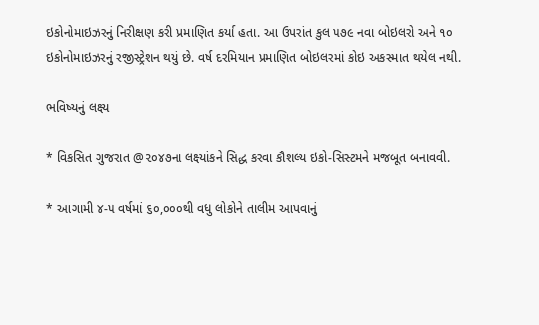ઇકોનોમાઇઝરનું નિરીક્ષણ કરી પ્રમાણિત કર્યા હતા. આ ઉપરાંત કુલ ૫૭૯ નવા બોઇલરો અને ૧૦ ઇકોનોમાઇઝરનું રજીસ્ટ્રેશન થયું છે. વર્ષ દરમિયાન પ્રમાણિત બોઇલરમાં કોઇ અકસ્માત થયેલ નથી.

ભવિષ્યનું લક્ષ્ય

* વિકસિત ગુજરાત @૨૦૪૭ના લક્ષ્યાંકને સિદ્ધ કરવા કૌશલ્ય ઇકો-સિસ્ટમને મજબૂત બનાવવી.

* આગામી ૪-૫ વર્ષમાં ૬૦,૦૦૦થી વધુ લોકોને તાલીમ આપવાનું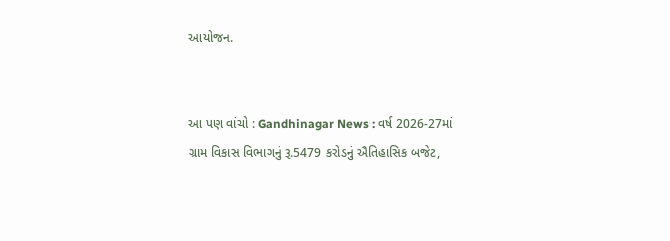આયોજન.


આ પણ વાંચો : Gandhinagar News : વર્ષ 2026-27માં ગ્રામ વિકાસ વિભાગનું રૂ.5479 કરોડનું ઐતિહાસિક બજેટ,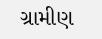ગ્રામીણ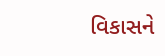વિકાસને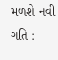મળશે નવી ગતિ :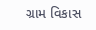ગ્રામ વિકાસ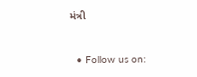મંત્રી



  • Follow us on: